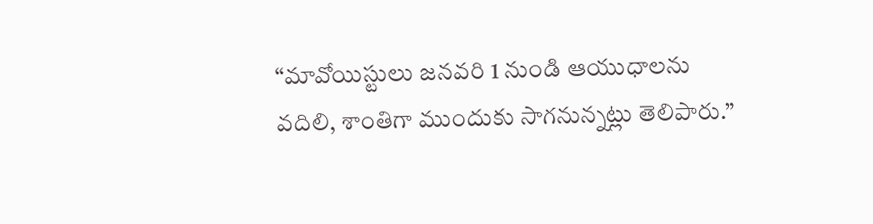“మావోయిస్టులు జనవరి 1 నుండి ఆయుధాలను వదిలి, శాంతిగా ముందుకు సాగనున్నట్లు తెలిపారు.”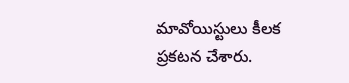మావోయిస్టులు కీలక ప్రకటన చేశారు.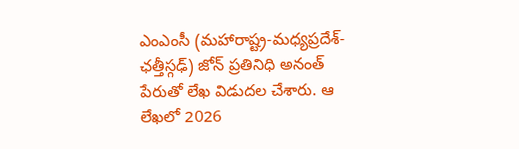ఎంఎంసీ (మహారాష్ట్ర-మధ్యప్రదేశ్-ఛత్తీస్గఢ్) జోన్ ప్రతినిధి అనంత్ పేరుతో లేఖ విడుదల చేశారు. ఆ లేఖలో 2026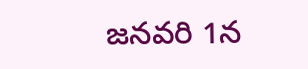జనవరి 1న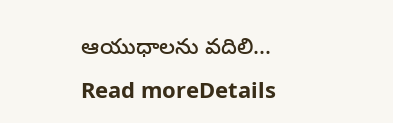ఆయుధాలను వదిలి...
Read moreDetails